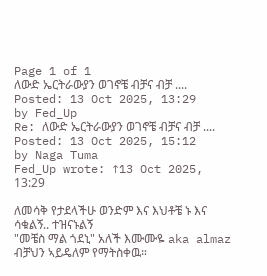Page 1 of 1
ለውድ ኤርትራውያን ወገኖቼ ብቻና ብቻ ....
Posted: 13 Oct 2025, 13:29
by Fed_Up
Re: ለውድ ኤርትራውያን ወገኖቼ ብቻና ብቻ ....
Posted: 13 Oct 2025, 15:12
by Naga Tuma
Fed_Up wrote: ↑13 Oct 2025, 13:29

ለመሳቅ የታደላችሁ ወንድም እና እህቶቼ ኑ እና ሳቁልኝ.. ተዝናኑልኝ
"መቼስ ማል ጎደኒ" አለች እሙሙዬ aka almaz
ብቻህን ኣይዴለም የማትስቀዉ።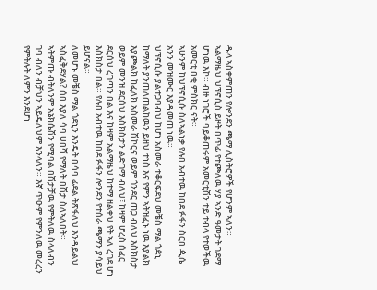ዱላ ኣስቀምጠን የሎንደን ጫማ ሊስትሮዎች የሆንም ኣለን።
ኣልማዜህ ህፕኖሲስ ይዞት በጥፊ የተጮለዉ ሃያ ኣንድ ዓመታት ገደማ ሆነዉ እኮ። ብዙ ነገሮች ባይቆጠሩም አመርቲሽን ተይ ተብላ የተወችዉ አመርቲ በቂ ምስክር ናት።
ኣሁንም ከህፕኖሲሱ ስለኣልነቃ የሉበ አብተዉ ከበደ ፉፋን ስርበ ዺሴ አንን መዝሙር እያዳመጠ ነዉ።
ህፕኖሲሱ ያልተጋባብህ ከሆነ አስመራ ተቆርፍደህ መቼስ ማል ጎዸኒ ከማለት ያንጠለጠልከዉን ይዘህ ተነስ እና የምን ኣትዝፈኑ ነዉ እያልክ እያጮልክ ከፈለክ አስመራ ሽኮርና ወይም ጎንደር ጠጋ ብለህ እስክስታ ወይም መንዝ ደርሰህ እስክስታን ልድገማ ብለህ፣ ከዛም ሆረስ ሰፈር ደርሰህ ረገጣን በል እና ከዛም አልማዜህ ከተማ ዘልቀህ የት ኣለ ረገደ ሆነ እስክስታ በል። የሉበ አብተዉ ከበደ ፉፋን ሎንደን የተሰራ ጫማን ያሳይህ ይሆናል።
ለመሆኑ መቼስ ማል ጎደኒን እንዴት በሳባ ፊደል ትጽፋለህ እንዳይልህ ኣስፈቅደሃል? ሰበ እያለ ሳባ ሀበሻ የማለት በሽታ ስለኣለበት።
ኣትምጡ ብትለንም አኔክሴሽን የሚባል በሽታቻዉ የምትለዉ ስላለብን ገባ ብለን ብቻህን ኣይዴለህም እንላለን። እኛ ጥዑም የምንለዉ መረረን የምትሉት ለምን እንደሆነ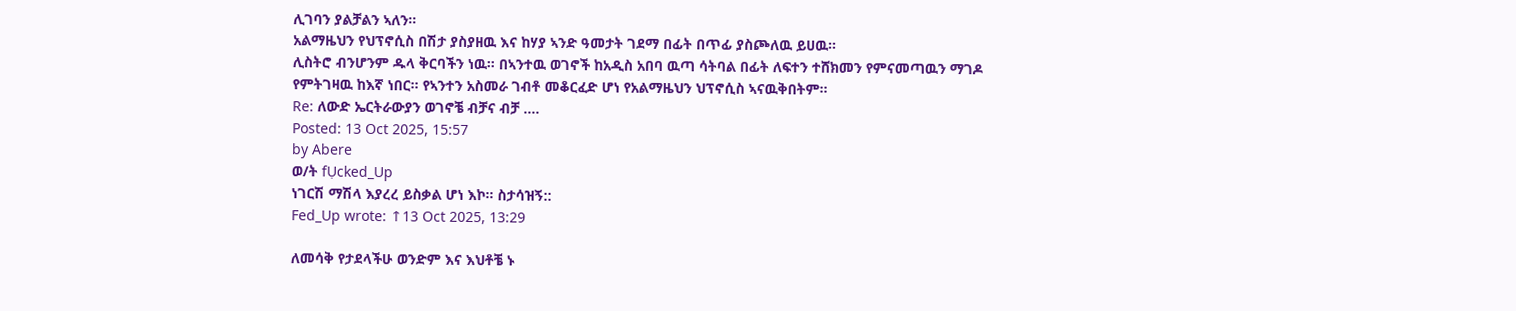ሊገባን ያልቻልን ኣለን።
አልማዜህን የህፕኖሲስ በሽታ ያስያዘዉ እና ከሃያ ኣንድ ዓመታት ገደማ በፊት በጥፊ ያስጮለዉ ይሀዉ።
ሊስትሮ ብንሆንም ዱላ ቅርባችን ነዉ። በኣንተዉ ወገኖች ከአዲስ አበባ ዉጣ ሳትባል በፊት ለፍተን ተሸክመን የምናመጣዉን ማገዶ የምትገዛዉ ከእኛ ነበር። የኣንተን አስመራ ገብቶ መቆርፈድ ሆነ የአልማዜህን ህፕኖሲስ ኣናዉቅበትም።
Re: ለውድ ኤርትራውያን ወገኖቼ ብቻና ብቻ ....
Posted: 13 Oct 2025, 15:57
by Abere
ወ/ት fỤcked_Up
ነገርሽ ማሽላ እያረረ ይስቃል ሆነ እኮ። ስታሳዝኝ::
Fed_Up wrote: ↑13 Oct 2025, 13:29

ለመሳቅ የታደላችሁ ወንድም እና እህቶቼ ኑ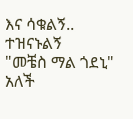እና ሳቁልኝ.. ተዝናኑልኝ
"መቼስ ማል ጎደኒ" አለች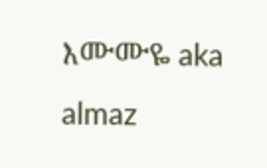እሙሙዬ aka almaz